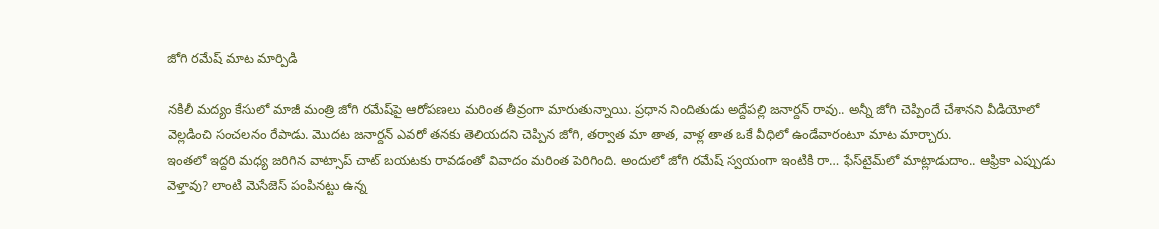జోగి రమేష్ మాట మార్పిడి

నకిలీ మద్యం కేసులో మాజీ మంత్రి జోగి రమేష్‌పై ఆరోపణలు మరింత తీవ్రంగా మారుతున్నాయి. ప్రధాన నిందితుడు అద్దేపల్లి జనార్దన్ రావు.. అన్నీ జోగి చెప్పిందే చేశానని వీడియోలో వెల్లడించి సంచలనం రేపాడు. మొదట జనార్దన్‌ ఎవరో తనకు తెలియదని చెప్పిన జోగి, తర్వాత మా తాత, వాళ్ల తాత ఒకే వీధిలో ఉండేవారంటూ మాట మార్చారు.
ఇంతలో ఇద్దరి మధ్య జరిగిన వాట్సాప్ చాట్ బయటకు రావడంతో వివాదం మరింత పెరిగింది. అందులో జోగి రమేష్ స్వయంగా ఇంటికి రా… ఫేస్‌టైమ్‌లో మాట్లాడుదాం.. ఆఫ్రికా ఎప్పుడు వెళ్తావు? లాంటి మెసేజెస్ పంపినట్టు ఉన్న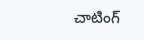చాటింగ్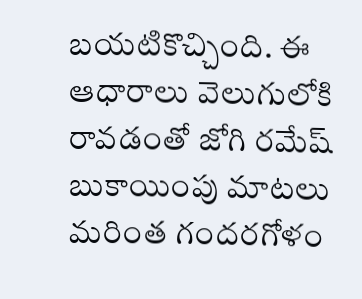బయటికొచ్చింది. ఈ ఆధారాలు వెలుగులోకి రావడంతో జోగి రమేష్ బుకాయింపు మాటలు మరింత గందరగోళం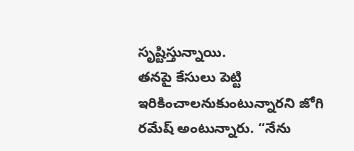సృష్టిస్తున్నాయి.
తనపై కేసులు పెట్టి ఇరికించాలనుకుంటున్నారని జోగి రమేష్ అంటున్నారు. “నేను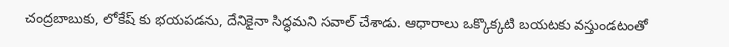చంద్రబాబుకు, లోకేష్ కు భయపడను, దేనికైనా సిద్ధమని సవాల్ చేశాడు. ఆధారాలు ఒక్కొక్కటి బయటకు వస్తుండటంతో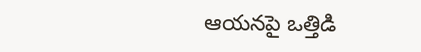ఆయనపై ఒత్తిడి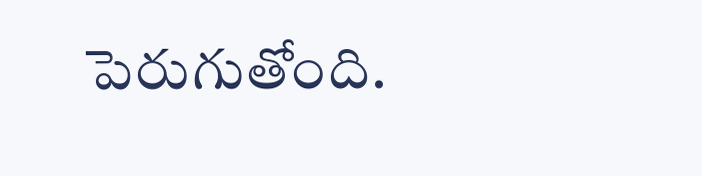పెరుగుతోంది.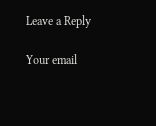Leave a Reply

Your email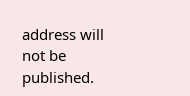address will not be published.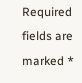Required fields are marked *